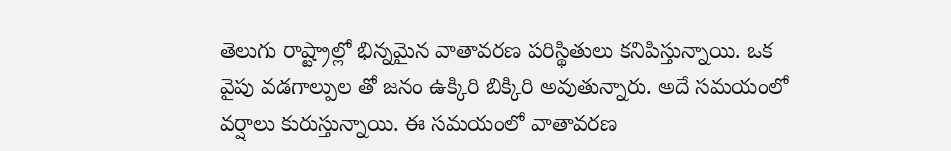తెలుగు రాష్ట్రాల్లో భిన్నమైన వాతావరణ పరిస్థితులు కనిపిస్తున్నాయి. ఒక వైపు వడగాల్పుల తో జనం ఉక్కిరి బిక్కిరి అవుతున్నారు. అదే సమయంలో వర్షాలు కురుస్తున్నాయి. ఈ సమయంలో వాతావరణ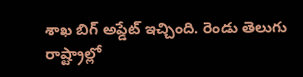శాఖ బిగ్ అప్డేట్ ఇచ్చింది. రెండు తెలుగు రాష్ట్రాల్లో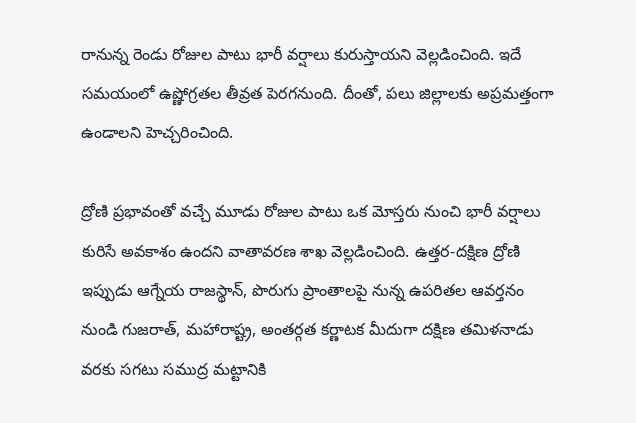రానున్న రెండు రోజుల పాటు భారీ వర్షాలు కురుస్తాయని వెల్లడించింది. ఇదే సమయంలో ఉష్ణోగ్రతల తీవ్రత పెరగనుంది. దీంతో, పలు జిల్లాలకు అప్రమత్తంగా ఉండాలని హెచ్చరించింది.

ద్రోణి ప్రభావంతో వచ్చే మూడు రోజుల పాటు ఒక మోస్తరు నుంచి భారీ వర్షాలు కురిసే అవకాశం ఉందని వాతావరణ శాఖ వెల్లడించింది. ఉత్తర-దక్షిణ ద్రోణి ఇప్పుడు ఆగ్నేయ రాజస్థాన్, పొరుగు ప్రాంతాలపై నున్న ఉపరితల ఆవర్తనం నుండి గుజరాత్, మహారాష్ట్ర, అంతర్గత కర్ణాటక మీదుగా దక్షిణ తమిళనాడు వరకు సగటు సముద్ర మట్టానికి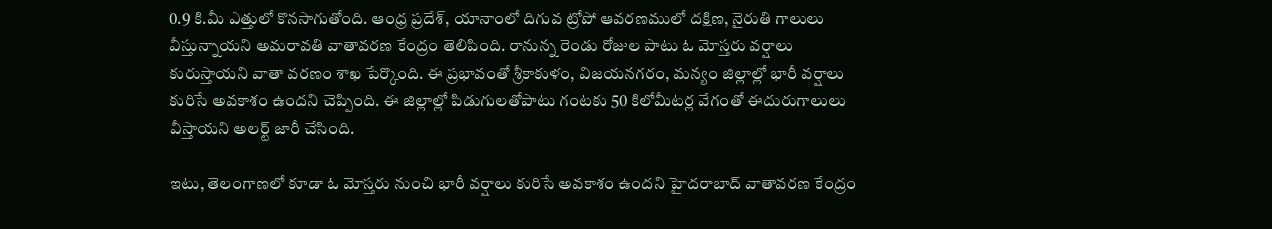0.9 కి.మీ ఎత్తులో కొనసాగుతోంది. ఆంధ్ర ప్రదేశ్, యానాంలో దిగువ ట్రోపో ఆవరణములో దక్షిణ, నైరుతి గాలులు వీస్తున్నాయని అమరావతి వాతావరణ కేంద్రం తెలిపింది. రానున్న రెండు రోజుల పాటు ఓ మోస్తరు వర్షాలు కురుస్తాయని వాతా వరణం శాఖ పేర్కొంది. ఈ ప్రభావంతో శ్రీకాకుళం, విజయనగరం, మన్యం జిల్లాల్లో భారీ వర్షాలు కురిసే అవకాశం ఉందని చెప్పింది. ఈ జిల్లాల్లో పిడుగులతోపాటు గంటకు 50 కిలోమీటర్ల వేగంతో ఈదురుగాలులు వీస్తాయని అలర్ట్ జారీ చేసింది.

ఇటు, తెలంగాణలో కూడా ఓ మోస్తరు నుంచి భారీ వర్షాలు కురిసే అవకాశం ఉందని హైదరాబాద్ వాతావరణ కేంద్రం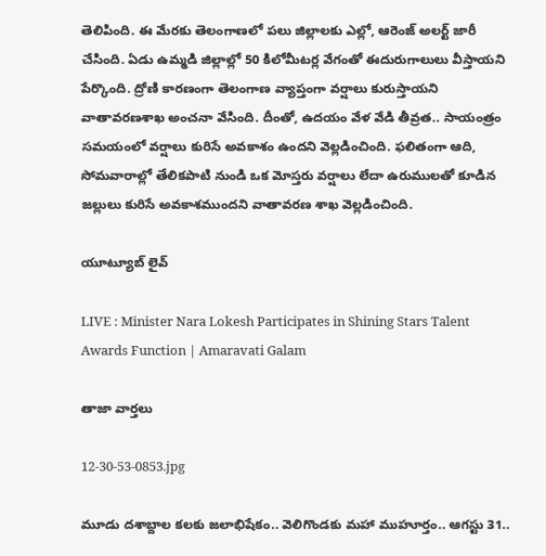తెలిపింది. ఈ మేరకు తెలంగాణలో పలు జిల్లాలకు ఎల్లో, ఆరెంజ్‌ అలర్ట్‌ జారీ చేసింది. ఏడు ఉమ్మడి జిల్లాల్లో 50 కిలోమీటర్ల వేగంతో ఈదురుగాలులు వీస్తాయని పేర్కొంది. ద్రోణి కారణంగా తెలంగాణ వ్యాప్తంగా వర్షాలు కురుస్తాయని వాతావరణశాఖ అంచనా వేసింది. దీంతో, ఉదయం వేళ వేడి తీవ్రత.. సాయంత్రం సమయంలో వర్షాలు కురిసే అవకాశం ఉందని వెల్లడించింది. ఫలితంగా ఆది, సోమవారాల్లో తేలికపాటి నుండి ఒక మోస్తరు వర్షాలు లేదా ఉరుములతో కూడిన జల్లులు కురిసే అవకాశముందని వాతావరణ శాఖ వెల్లడించింది.

యూట్యూబ్ లైవ్

LIVE : Minister Nara Lokesh Participates in Shining Stars Talent Awards Function | Amaravati Galam

తాజా వార్తలు

12-30-53-0853.jpg

మూడు దశాబ్దాల కలకు జలాభిషేకం.. వెలిగొండకు మహా ముహూర్తం.. ఆగస్టు 31..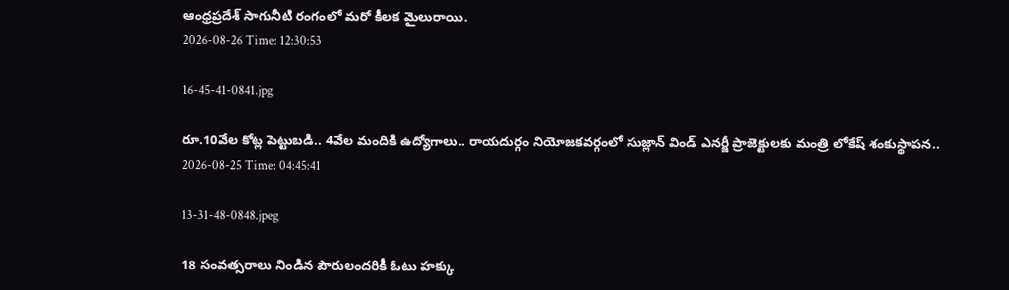ఆంధ్రప్రదేశ్ సాగునీటి రంగంలో మరో కీలక మైలురాయి.
2026-08-26 Time: 12:30:53

16-45-41-0841.jpg

రూ.10వేల కోట్ల పెట్టుబడి.. 4వేల మందికి ఉద్యోగాలు.. రాయదుర్గం నియోజకవర్గంలో సుజ్లాన్ విండ్ ఎనర్జీ ప్రాజెక్టులకు మంత్రి లోకేష్ శంకుస్థాపన..
2026-08-25 Time: 04:45:41

13-31-48-0848.jpeg

18 సంవత్సరాలు నిండిన పౌరులందరికీ ఓటు హక్కు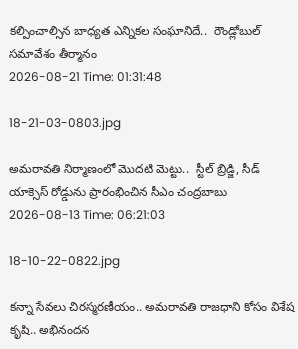కల్పించాల్సిన బాధ్యత ఎన్నికల సంఘానిదే..  రౌండ్లోబుల్ సమావేశం తీర్మానం
2026-08-21 Time: 01:31:48

18-21-03-0803.jpg

అమరావతి నిర్మాణంలో మొదటి మెట్టు..  స్టీల్ బ్రిడ్జి, సీడ్ యాక్సెస్ రోడ్డును ప్రారంభించిన సీఎం చంద్రబాబు
2026-08-13 Time: 06:21:03

18-10-22-0822.jpg

కన్నా సేవలు చిరస్మరణీయం.. అమరావతి రాజధాని కోసం విశేష కృషి.. అభినందన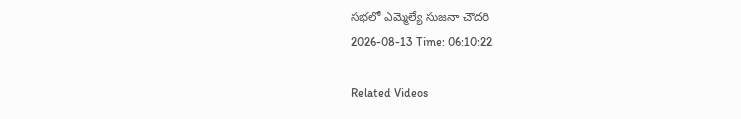సభలో ఎమ్మెల్యే సుజనా చౌదరి
2026-08-13 Time: 06:10:22

Related Videos